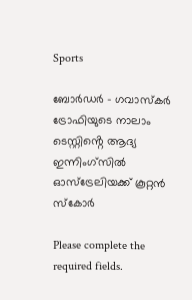Sports

ബോർഡർ – ഗവാസ്കർ ട്രോഫിയുടെ നാലാം ടെസ്റ്റിൻ്റെ ആദ്യ ഇന്നിംഗ്സിൽ ഓസ്ട്രേലിയക്ക് കൂറ്റൻ സ്കോർ

Please complete the required fields.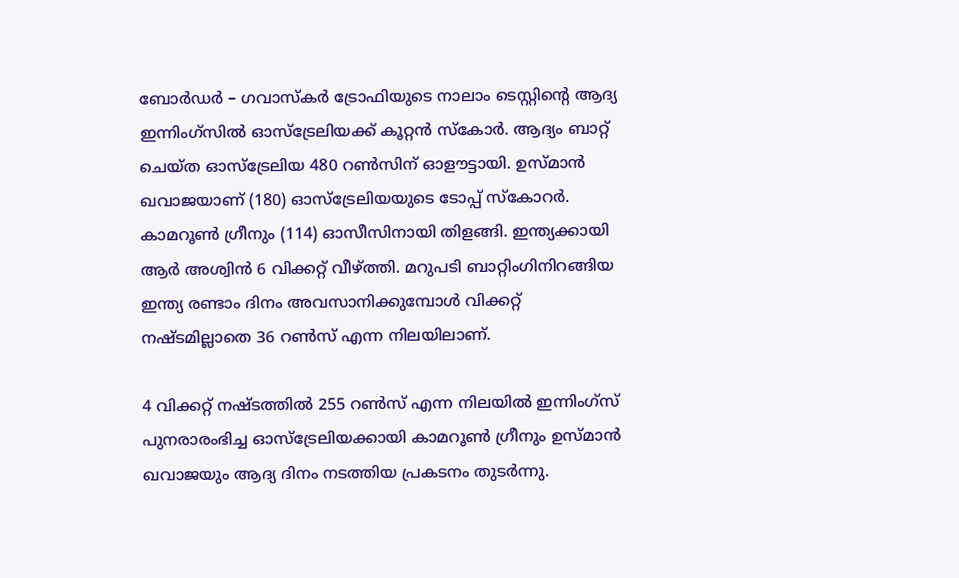ബോർഡർ – ഗവാസ്കർ ട്രോഫിയുടെ നാലാം ടെസ്റ്റിൻ്റെ ആദ്യ ഇന്നിംഗ്സിൽ ഓസ്ട്രേലിയക്ക് കൂറ്റൻ സ്കോർ. ആദ്യം ബാറ്റ് ചെയ്ത ഓസ്ട്രേലിയ 480 റൺസിന് ഓളൗട്ടായി. ഉസ്‌മാൻ ഖവാജയാണ് (180) ഓസ്ട്രേലിയയുടെ ടോപ്പ് സ്കോറർ. കാമറൂൺ ഗ്രീനും (114) ഓസീസിനായി തിളങ്ങി. ഇന്ത്യക്കായി ആർ അശ്വിൻ 6 വിക്കറ്റ് വീഴ്ത്തി. മറുപടി ബാറ്റിംഗിനിറങ്ങിയ ഇന്ത്യ രണ്ടാം ദിനം അവസാനിക്കുമ്പോൾ വിക്കറ്റ് നഷ്ടമില്ലാതെ 36 റൺസ് എന്ന നിലയിലാണ്.

4 വിക്കറ്റ് നഷ്ടത്തിൽ 255 റൺസ് എന്ന നിലയിൽ ഇന്നിംഗ്സ് പുനരാരംഭിച്ച ഓസ്ട്രേലിയക്കായി കാമറൂൺ ഗ്രീനും ഉസ്‌മാൻ ഖവാജയും ആദ്യ ദിനം നടത്തിയ പ്രകടനം തുടർന്നു.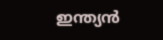ഇന്ത്യൻ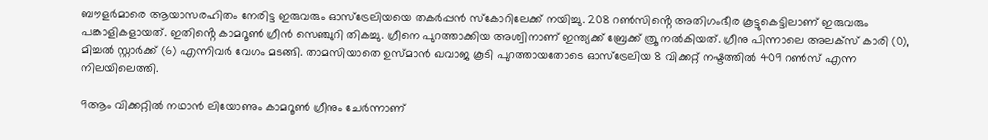ബൗളർമാരെ ആയാസരഹിതം നേരിട്ട ഇരുവരും ഓസ്ട്രേലിയയെ തകർപ്പൻ സ്കോറിലേക്ക് നയിച്ചു. 208 റൺസിൻ്റെ അതിഗംഭീര കൂട്ടുകെട്ടിലാണ് ഇരുവരും പങ്കാളികളായത്. ഇതിൻ്റെ കാമറൂൺ ഗ്രീൻ സെഞ്ചുറി തികച്ചു. ഗ്രീനെ പുറത്താക്കിയ അശ്വിനാണ് ഇന്ത്യക്ക് ബ്രേക്ക് ത്രൂ നൽകിയത്. ഗ്രീനു പിന്നാലെ അലക്സ് കാരി (0), മിച്ചൽ സ്റ്റാർക്ക് (6) എന്നിവർ വേഗം മടങ്ങി. താമസിയാതെ ഉസ്‌മാൻ ഖവാജ കൂടി പുറത്തായതോടെ ഓസ്ട്രേലിയ 8 വിക്കറ്റ് നഷ്ടത്തിൽ 409 റൺസ് എന്ന നിലയിലെത്തി.

9ആം വിക്കറ്റിൽ നഥാൻ ലിയോണും കാമറൂൺ ഗ്രീനും ചേർന്നാണ്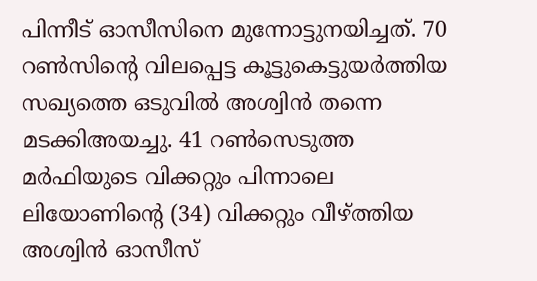പിന്നീട് ഓസീസിനെ മുന്നോട്ടുനയിച്ചത്. 70 റൺസിൻ്റെ വിലപ്പെട്ട കൂട്ടുകെട്ടുയർത്തിയ സഖ്യത്തെ ഒടുവിൽ അശ്വിൻ തന്നെ മടക്കിഅയച്ചു. 41 റൺസെടുത്ത മർഫിയുടെ വിക്കറ്റും പിന്നാലെ ലിയോണിൻ്റെ (34) വിക്കറ്റും വീഴ്ത്തിയ അശ്വിൻ ഓസീസ്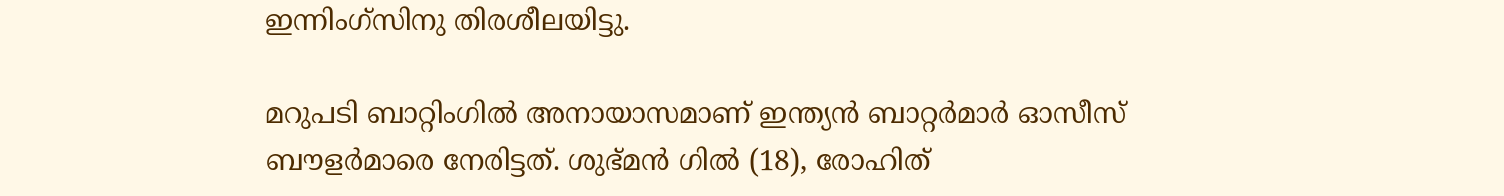ഇന്നിംഗ്സിനു തിരശീലയിട്ടു.

മറുപടി ബാറ്റിംഗിൽ അനായാസമാണ് ഇന്ത്യൻ ബാറ്റർമാർ ഓസീസ് ബൗളർമാരെ നേരിട്ടത്. ശുഭ്മൻ ഗിൽ (18), രോഹിത്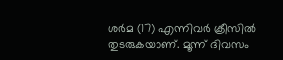ശർമ (17) എന്നിവർ ക്രീസിൽ തുടരുകയാണ്. മൂന്ന് ദിവസം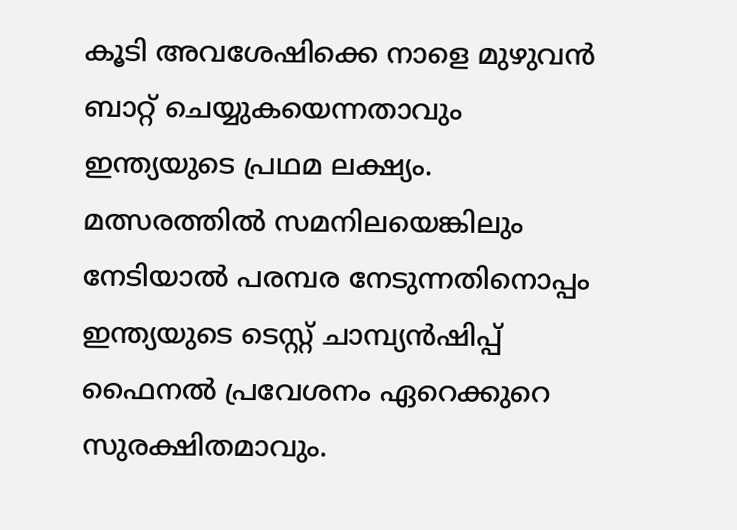കൂടി അവശേഷിക്കെ നാളെ മുഴുവൻ ബാറ്റ് ചെയ്യുകയെന്നതാവും ഇന്ത്യയുടെ പ്രഥമ ലക്ഷ്യം. മത്സരത്തിൽ സമനിലയെങ്കിലും നേടിയാൽ പരമ്പര നേടുന്നതിനൊപ്പം ഇന്ത്യയുടെ ടെസ്റ്റ് ചാമ്പ്യൻഷിപ്പ് ഫൈനൽ പ്രവേശനം ഏറെക്കുറെ സുരക്ഷിതമാവും.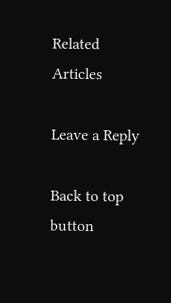Related Articles

Leave a Reply

Back to top button